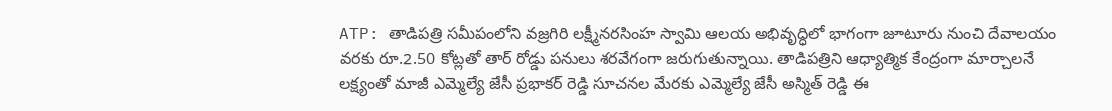ATP: తాడిపత్రి సమీపంలోని వజ్రగిరి లక్ష్మీనరసింహ స్వామి ఆలయ అభివృద్ధిలో భాగంగా జూటూరు నుంచి దేవాలయం వరకు రూ.2.50 కోట్లతో తార్ రోడ్డు పనులు శరవేగంగా జరుగుతున్నాయి. తాడిపత్రిని ఆధ్యాత్మిక కేంద్రంగా మార్చాలనే లక్ష్యంతో మాజీ ఎమ్మెల్యే జేసీ ప్రభాకర్ రెడ్డి సూచనల మేరకు ఎమ్మెల్యే జేసీ అస్మిత్ రెడ్డి ఈ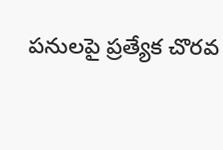పనులపై ప్రత్యేక చొరవ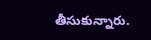తీసుకున్నారు.